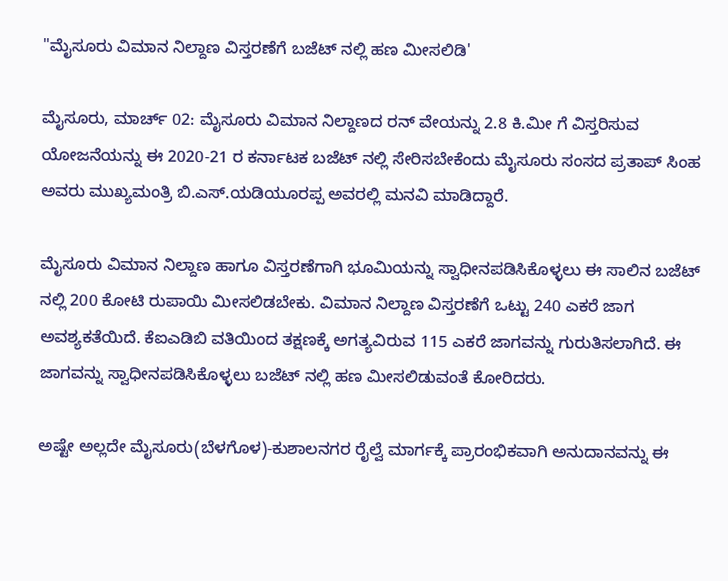"ಮೈಸೂರು ವಿಮಾನ ನಿಲ್ದಾಣ ವಿಸ್ತರಣೆಗೆ ಬಜೆಟ್ ನಲ್ಲಿ ಹಣ ಮೀಸಲಿಡಿ'

ಮೈಸೂರು, ಮಾರ್ಚ್ 02: ಮೈಸೂರು ವಿಮಾನ ನಿಲ್ದಾಣದ ರನ್ ವೇಯನ್ನು 2.8 ಕಿ.ಮೀ ಗೆ ವಿಸ್ತರಿಸುವ ಯೋಜನೆಯನ್ನು ಈ 2020-21 ರ ಕರ್ನಾಟಕ ಬಜೆಟ್ ನಲ್ಲಿ ಸೇರಿಸಬೇಕೆಂದು ಮೈಸೂರು ಸಂಸದ ಪ್ರತಾಪ್ ಸಿಂಹ ಅವರು ಮುಖ್ಯಮಂತ್ರಿ ಬಿ.ಎಸ್.ಯಡಿಯೂರಪ್ಪ ಅವರಲ್ಲಿ ಮನವಿ ಮಾಡಿದ್ದಾರೆ.

ಮೈಸೂರು ವಿಮಾನ ನಿಲ್ದಾಣ ಹಾಗೂ ವಿಸ್ತರಣೆಗಾಗಿ ಭೂಮಿಯನ್ನು ಸ್ವಾಧೀನಪಡಿಸಿಕೊಳ್ಳಲು ಈ ಸಾಲಿನ ಬಜೆಟ್ ನಲ್ಲಿ 200 ಕೋಟಿ ರುಪಾಯಿ ಮೀಸಲಿಡಬೇಕು. ವಿಮಾನ ನಿಲ್ದಾಣ ವಿಸ್ತರಣೆಗೆ ಒಟ್ಟು 240 ಎಕರೆ ಜಾಗ ಅವಶ್ಯಕತೆಯಿದೆ. ಕೆಐಎಡಿಬಿ ವತಿಯಿಂದ ತಕ್ಷಣಕ್ಕೆ ಅಗತ್ಯವಿರುವ 115 ಎಕರೆ ಜಾಗವನ್ನು ಗುರುತಿಸಲಾಗಿದೆ. ಈ ಜಾಗವನ್ನು ಸ್ವಾಧೀನಪಡಿಸಿಕೊಳ್ಳಲು ಬಜೆಟ್ ನಲ್ಲಿ ಹಣ ಮೀಸಲಿಡುವಂತೆ ಕೋರಿದರು.

ಅಷ್ಟೇ ಅಲ್ಲದೇ ಮೈಸೂರು(ಬೆಳಗೊಳ)-ಕುಶಾಲನಗರ ರೈಲ್ವೆ ಮಾರ್ಗಕ್ಕೆ ಪ್ರಾರಂಭಿಕವಾಗಿ ಅನುದಾನವನ್ನು ಈ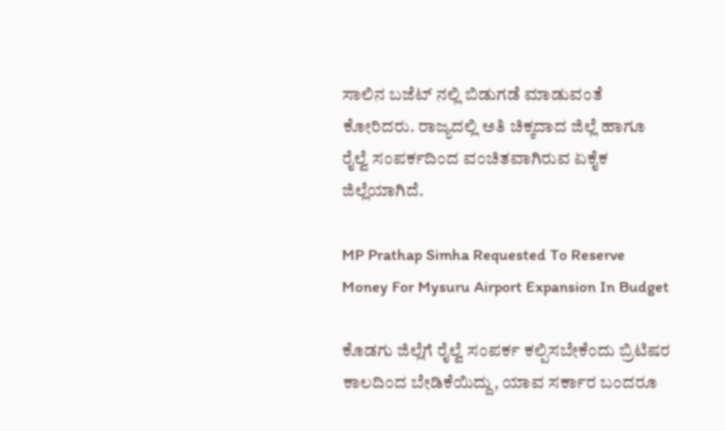ಸಾಲಿನ ಬಜೆಟ್ ನಲ್ಲಿ ಬಿಡುಗಡೆ ಮಾಡುವಂತೆ ಕೋರಿದರು. ರಾಜ್ಯದಲ್ಲಿ ಅತಿ ಚಿಕ್ಕದಾದ ಜಿಲ್ಲೆ ಹಾಗೂ ರೈಲ್ವೆ ಸಂಪರ್ಕದಿಂದ ವಂಚಿತವಾಗಿರುವ ಏಕೈಕ ಜಿಲ್ಲೆಯಾಗಿದೆ.

MP Prathap Simha Requested To Reserve Money For Mysuru Airport Expansion In Budget

ಕೊಡಗು ಜಿಲ್ಲೆಗೆ ರೈಲ್ವೆ ಸಂಪರ್ಕ ಕಲ್ಪಿಸಬೇಕೆಂದು ಬ್ರಿಟಿಷರ ಕಾಲದಿಂದ ಬೇಡಿಕೆಯಿದ್ದು, ಯಾವ ಸರ್ಕಾರ ಬಂದರೂ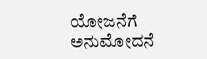ಯೋಜನೆಗೆ ಅನುಮೋದನೆ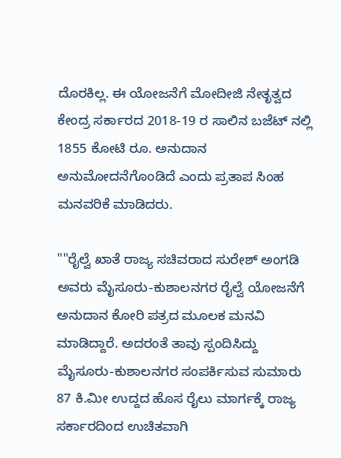ದೊರಕಿಲ್ಲ. ಈ ಯೋಜನೆಗೆ ಮೋದೀಜಿ ನೇತೃತ್ವದ ಕೇಂದ್ರ ಸರ್ಕಾರದ 2018-19 ರ ಸಾಲಿನ ಬಜೆಟ್ ನಲ್ಲಿ 1855 ಕೋಟಿ ರೂ. ಅನುದಾನ ಅನುಮೋದನೆಗೊಂಡಿದೆ ಎಂದು ಪ್ರತಾಪ ಸಿಂಹ ಮನವರಿಕೆ ಮಾಡಿದರು.

""ರೈಲ್ವೆ ಖಾತೆ ರಾಜ್ಯ ಸಚಿವರಾದ ಸುರೇಶ್ ಅಂಗಡಿ ಅವರು ಮೈಸೂರು-ಕುಶಾಲನಗರ ರೈಲ್ವೆ ಯೋಜನೆಗೆ ಅನುದಾನ ಕೋರಿ ಪತ್ರದ ಮೂಲಕ ಮನವಿ ಮಾಡಿದ್ದಾರೆ. ಅದರಂತೆ ತಾವು ಸ್ಪಂದಿಸಿದ್ದು ಮೈಸೂರು-ಕುಶಾಲನಗರ ಸಂಪರ್ಕಿಸುವ ಸುಮಾರು 87 ಕಿ.ಮೀ ಉದ್ದದ ಹೊಸ ರೈಲು ಮಾರ್ಗಕ್ಕೆ ರಾಜ್ಯ ಸರ್ಕಾರದಿಂದ ಉಚಿತವಾಗಿ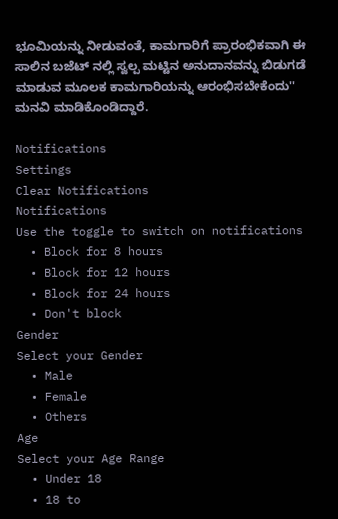ಭೂಮಿಯನ್ನು ನೀಡುವಂತೆ, ಕಾಮಗಾರಿಗೆ ಪ್ರಾರಂಭಿಕವಾಗಿ ಈ ಸಾಲಿನ ಬಜೆಟ್ ನಲ್ಲಿ ಸ್ವಲ್ಪ ಮಟ್ಟಿನ ಅನುದಾನವನ್ನು ಬಿಡುಗಡೆ ಮಾಡುವ ಮೂಲಕ ಕಾಮಗಾರಿಯನ್ನು ಆರಂಭಿಸಬೇಕೆಂದು'' ಮನವಿ ಮಾಡಿಕೊಂಡಿದ್ದಾರೆ.

Notifications
Settings
Clear Notifications
Notifications
Use the toggle to switch on notifications
  • Block for 8 hours
  • Block for 12 hours
  • Block for 24 hours
  • Don't block
Gender
Select your Gender
  • Male
  • Female
  • Others
Age
Select your Age Range
  • Under 18
  • 18 to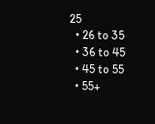25
  • 26 to 35
  • 36 to 45
  • 45 to 55
  • 55+